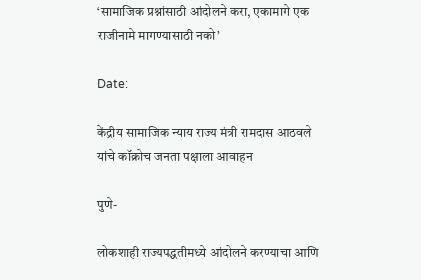‘सामाजिक प्रश्नांसाठी आंदोलने करा, एकामागे एक राजीनामे मागण्यासाठी नको’

Date:

केंद्रीय सामाजिक न्याय राज्य मंत्री रामदास आठवले यांचे कॉक्रोच जनता पक्षाला आवाहन

पुणे-

लोकशाही राज्यपद्धतीमध्ये आंदोलने करण्याचा आणि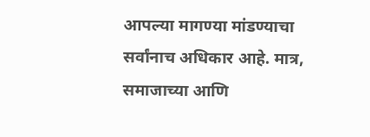आपल्या मागण्या मांडण्याचा सर्वांनाच अधिकार आहे. मात्र, समाजाच्या आणि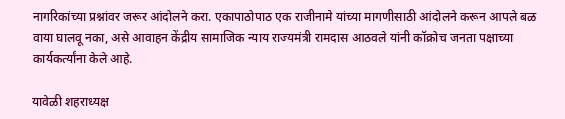नागरिकांच्या प्रश्नांवर जरूर आंदोलने करा. एकापाठोपाठ एक राजीनामे यांच्या मागणीसाठी आंदोलने करून आपले बळ वाया घालवू नका, असे आवाहन केंद्रीय सामाजिक न्याय राज्यमंत्री रामदास आठवले यांनी कॉक्रोच जनता पक्षाच्या कार्यकर्त्यांना केले आहे.

यावेळी शहराध्यक्ष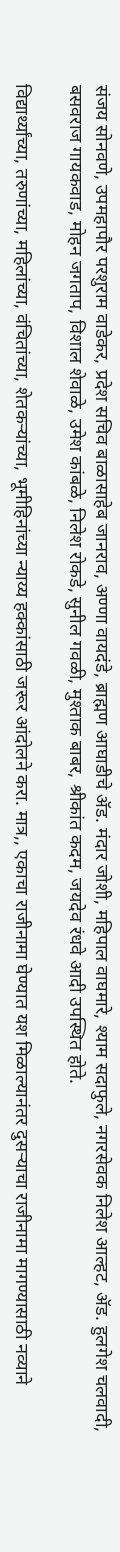संजय सोनवणे, उपमहापौर परशुराम वाडेकर, प्रदेश सचिव बाळासाहेब जानराव, अण्णा वायदंडे, ब्राह्मण आघाडीचे ॲड. मंदार जोशी, महिपाल वाघमारे, श्याम सदाफुले, नगरसेवक निलेश आल्हट, ॲड. हुलगेश चलवादी, बसवराज गायकवाड, मोहन जगताप, विशाल शेवाळे, उमेश कांबळे, निलेश रोकडे, सुनील गवळी, मुश्ताक बाबर, श्रीकांत कदम, जयदेव रंधवे आदी उपस्थित होते.

विद्यार्थ्यांच्या, तरुणांच्या, महिलांच्या, वंचितांच्या, शेतकऱ्यांच्या, भूमीहिनांच्या न्याय्य हक्कांसाठी जरूर आंदोलने करा. मात्र,, एकाचा राजीनामा घेण्यात यश मिळाल्यानंतर दुसऱ्याचा राजीनामा मागण्यासाठी नव्याने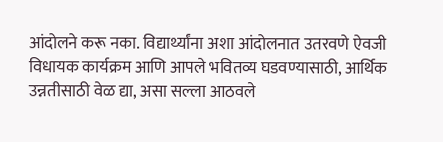आंदोलने करू नका. विद्यार्थ्यांना अशा आंदोलनात उतरवणे ऐवजी विधायक कार्यक्रम आणि आपले भवितव्य घडवण्यासाठी, आर्थिक उन्नतीसाठी वेळ द्या, असा सल्ला आठवले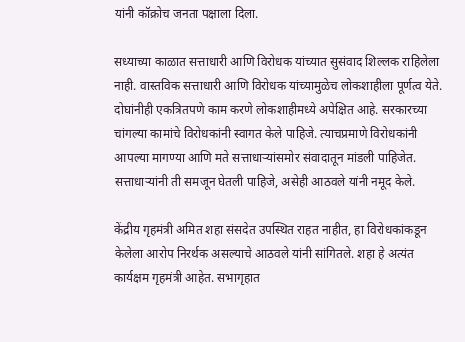यांनी कॉक्रोच जनता पक्षाला दिला.

सध्याच्या काळात सत्ताधारी आणि विरोधक यांच्यात सुसंवाद शिल्लक राहिलेला नाही. वास्तविक सत्ताधारी आणि विरोधक यांच्यामुळेच लोकशाहीला पूर्णत्व येते. दोघांनीही एकत्रितपणे काम करणे लोकशाहीमध्ये अपेक्षित आहे. सरकारच्या चांगल्या कामांचे विरोधकांनी स्वागत केले पाहिजे. त्याचप्रमाणे विरोधकांनी आपल्या मागण्या आणि मते सत्ताधाऱ्यांसमोर संवादातून मांडली पाहिजेत. सत्ताधाऱ्यांनी ती समजून घेतली पाहिजे, असेही आठवले यांनी नमूद केले.

केंद्रीय गृहमंत्री अमित शहा संसदेत उपस्थित राहत नाहीत, हा विरोधकांकडून केलेला आरोप निरर्थक असल्याचे आठवले यांनी सांगितले. शहा हे अत्यंत कार्यक्षम गृहमंत्री आहेत. सभागृहात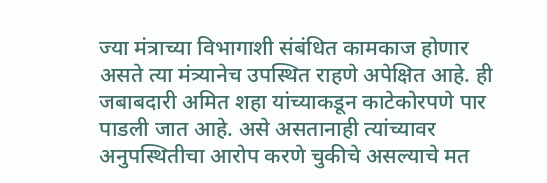ज्या मंत्राच्या विभागाशी संबंधित कामकाज होणार असते त्या मंत्र्यानेच उपस्थित राहणे अपेक्षित आहे. ही जबाबदारी अमित शहा यांच्याकडून काटेकोरपणे पार पाडली जात आहे. असे असतानाही त्यांच्यावर अनुपस्थितीचा आरोप करणे चुकीचे असल्याचे मत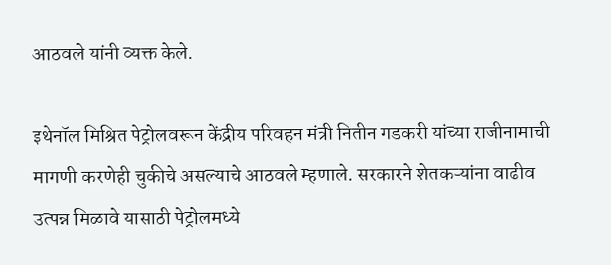आठवले यांनी व्यक्त केले.

इथेनॉल मिश्रित पेट्रोलवरून केंद्रीय परिवहन मंत्री नितीन गडकरी यांच्या राजीनामाची मागणी करणेही चुकीचे असल्याचे आठवले म्हणाले. सरकारने शेतकऱ्यांना वाढीव उत्पन्न मिळावे यासाठी पेट्रोलमध्ये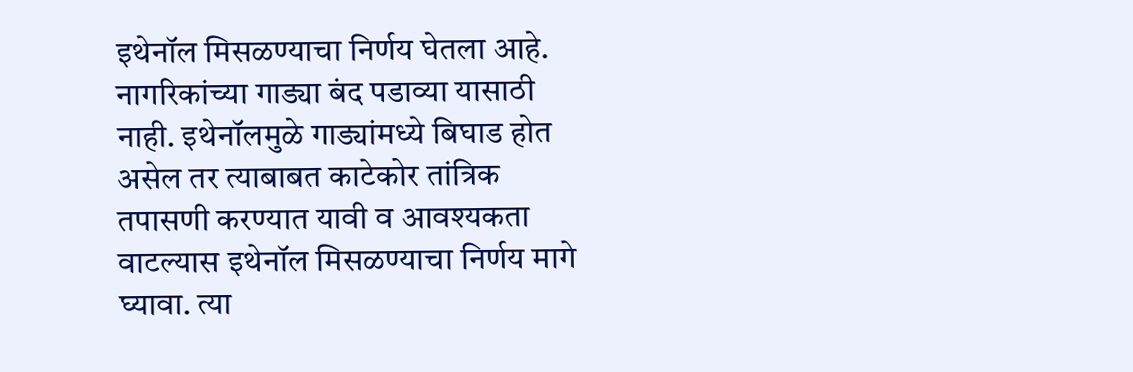इथेनॉल मिसळण्याचा निर्णय घेतला आहे. नागरिकांच्या गाड्या बंद पडाव्या यासाठी नाही. इथेनॉलमुळे गाड्यांमध्ये बिघाड होत असेल तर त्याबाबत काटेकोर तांत्रिक तपासणी करण्यात यावी व आवश्यकता वाटल्यास इथेनॉल मिसळण्याचा निर्णय मागे घ्यावा. त्या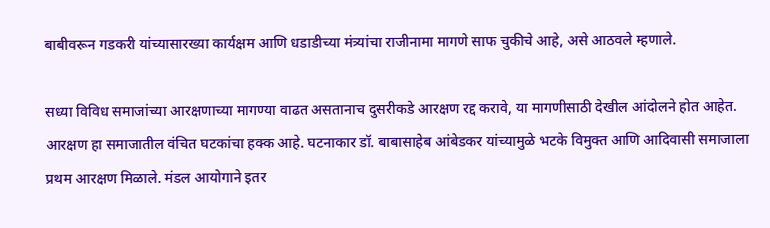बाबीवरून गडकरी यांच्यासारख्या कार्यक्षम आणि धडाडीच्या मंत्र्यांचा राजीनामा मागणे साफ चुकीचे आहे, असे आठवले म्हणाले.

सध्या विविध समाजांच्या आरक्षणाच्या मागण्या वाढत असतानाच दुसरीकडे आरक्षण रद्द करावे, या मागणीसाठी देखील आंदोलने होत आहेत. आरक्षण हा समाजातील वंचित घटकांचा हक्क आहे. घटनाकार डॉ. बाबासाहेब आंबेडकर यांच्यामुळे भटके विमुक्त आणि आदिवासी समाजाला प्रथम आरक्षण मिळाले. मंडल आयोगाने इतर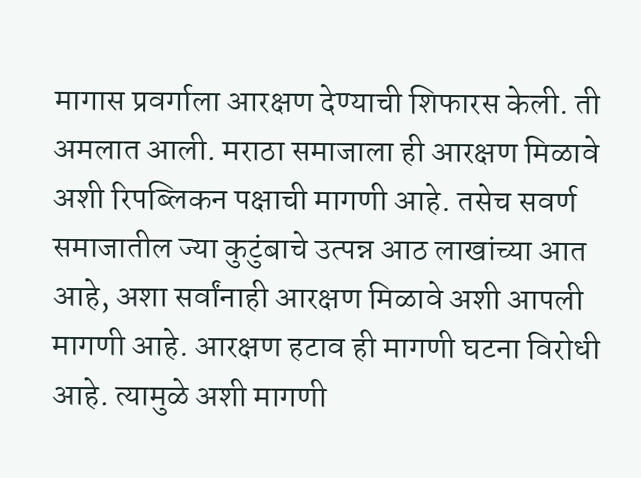मागास प्रवर्गाला आरक्षण देण्याची शिफारस केली. ती अमलात आली. मराठा समाजाला ही आरक्षण मिळावे अशी रिपब्लिकन पक्षाची मागणी आहे. तसेच सवर्ण समाजातील ज्या कुटुंबाचे उत्पन्न आठ लाखांच्या आत आहे, अशा सर्वांनाही आरक्षण मिळावे अशी आपली मागणी आहे. आरक्षण हटाव ही मागणी घटना विरोधी आहे. त्यामुळे अशी मागणी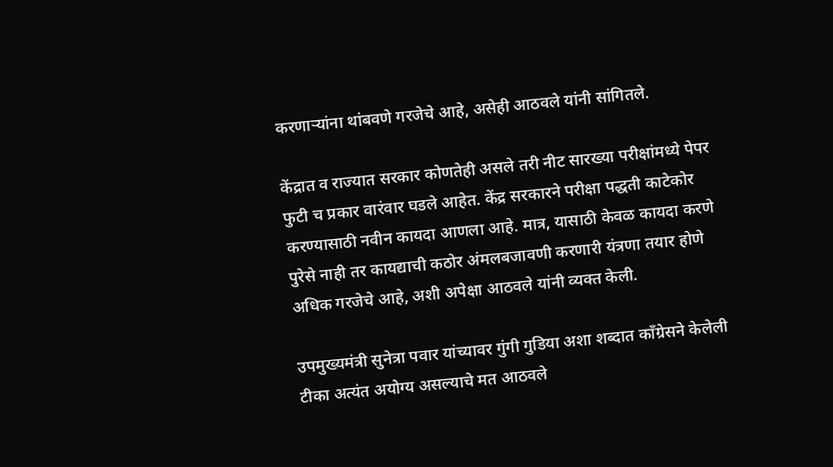करणाऱ्यांना थांबवणे गरजेचे आहे, असेही आठवले यांनी सांगितले.

केंद्रात व राज्यात सरकार कोणतेही असले तरी नीट सारख्या परीक्षांमध्ये पेपर फुटी च प्रकार वारंवार घडले आहेत. केंद्र सरकारने परीक्षा पद्धती काटेकोर करण्यासाठी नवीन कायदा आणला आहे. मात्र, यासाठी केवळ कायदा करणे पुरेसे नाही तर कायद्याची कठोर अंमलबजावणी करणारी यंत्रणा तयार होणे अधिक गरजेचे आहे, अशी अपेक्षा आठवले यांनी व्यक्त केली.

उपमुख्यमंत्री सुनेत्रा पवार यांच्यावर गुंगी गुडिया अशा शब्दात काँग्रेसने केलेली टीका अत्यंत अयोग्य असल्याचे मत आठवले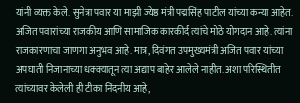यांनी व्यक्त केले. सुनेत्रा पवार या माझी ज्येष्ठ मंत्री पद्मसिंह पाटील यांच्या कन्या आहेत. अजित पवारांच्या राजकीय आणि सामाजिक कारकीर्द त्यांचे मोठे योगदान आहे. त्यांना राजकारणाचा जाणगा अनुभव आहे. मात्र, दिवंगत उपमुख्यमंत्री अजित पवार यांच्या अपघाती निजानाच्या धक्क्यातून त्या अद्याप बाहेर आलेले नाहीत. अशा परिस्थितीत त्यांच्यावर केलेली ही टीका निंदनीय आहे,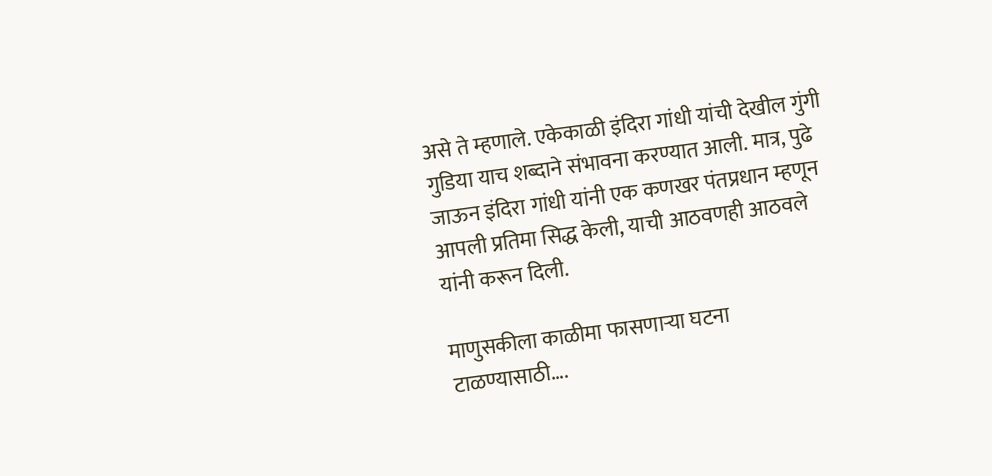असे ते म्हणाले. एकेकाळी इंदिरा गांधी यांची देखील गुंगी गुडिया याच शब्दाने संभावना करण्यात आली. मात्र, पुढे जाऊन इंदिरा गांधी यांनी एक कणखर पंतप्रधान म्हणून आपली प्रतिमा सिद्ध केली, याची आठवणही आठवले यांनी करून दिली.

माणुसकीला काळीमा फासणाऱ्या घटना टाळण्यासाठी….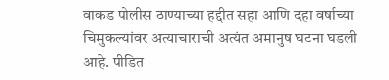वाकड पोलीस ठाण्याच्या हद्दीत सहा आणि दहा वर्षाच्या चिमुकल्यांवर अत्याचाराची अत्यंत अमानुष घटना घडली आहे. पीडित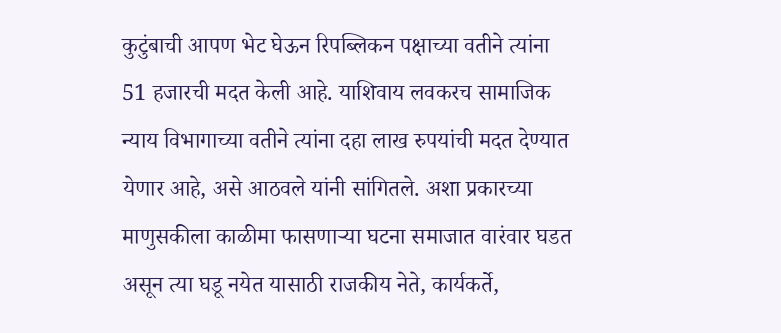कुटुंबाची आपण भेट घेऊन रिपब्लिकन पक्षाच्या वतीने त्यांना 51 हजारची मदत केली आहे. याशिवाय लवकरच सामाजिक न्याय विभागाच्या वतीने त्यांना दहा लाख रुपयांची मदत देण्यात येणार आहे, असे आठवले यांनी सांगितले. अशा प्रकारच्या माणुसकीला काळीमा फासणाऱ्या घटना समाजात वारंवार घडत असून त्या घडू नयेत यासाठी राजकीय नेते, कार्यकर्ते,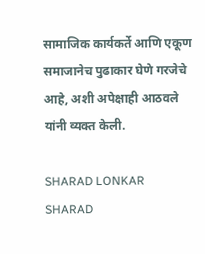सामाजिक कार्यकर्ते आणि एकूण समाजानेच पुढाकार घेणे गरजेचे आहे, अशी अपेक्षाही आठवले यांनी व्यक्त केली.

SHARAD LONKAR
SHARAD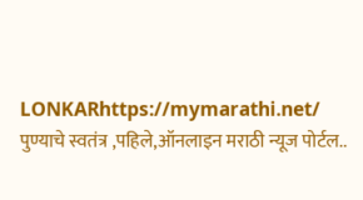LONKARhttps://mymarathi.net/
पुण्याचे स्वतंत्र ,पहिले,ऑनलाइन मराठी न्यूज पोर्टल..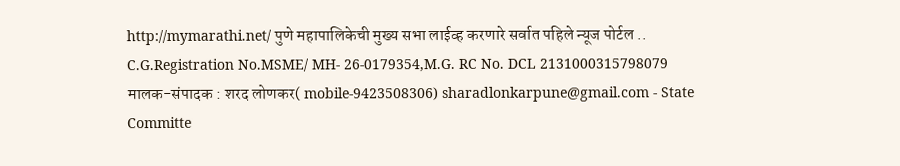http://mymarathi.net/ पुणे महापालिकेची मुख्य सभा लाईव्ह करणारे सर्वात पहिले न्यूज पोर्टल .. C.G.Registration No.MSME/ MH- 26-0179354,M.G. RC No. DCL 2131000315798079 मालक-संपादक : शरद लोणकर( mobile-9423508306) sharadlonkarpune@gmail.com - State Committe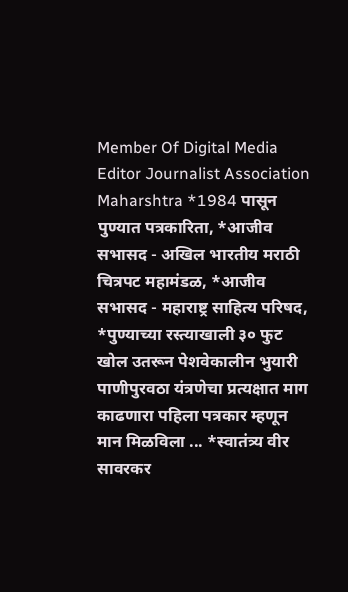Member Of Digital Media Editor Journalist Association Maharshtra *1984 पासून पुण्यात पत्रकारिता, *आजीव सभासद - अखिल भारतीय मराठी चित्रपट महामंडळ, *आजीव सभासद - महाराष्ट्र साहित्य परिषद, *पुण्याच्या रस्त्याखाली ३० फुट खोल उतरून पेशवेकालीन भुयारी पाणीपुरवठा यंत्रणेचा प्रत्यक्षात माग काढणारा पहिला पत्रकार म्हणून मान मिळविला ... *स्वातंत्र्य वीर सावरकर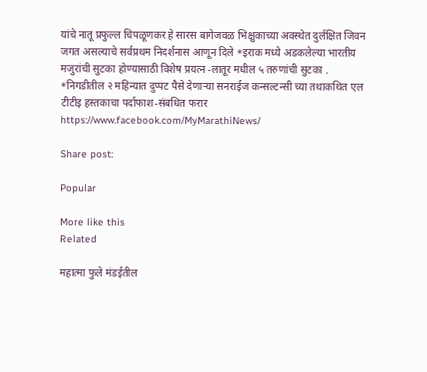यांचे नातू प्रफुल्ल चिपळूणकर हे सारस बागेजवळ भिक्षुकाच्या अवस्थेत दुर्लक्षित जिवन जगत असल्याचे सर्वप्रथम निदर्शनास आणून दिले *इराक मध्ये अडकलेल्या भारतीय मजुरांची सुटका होण्यासाठी विशेष प्रयत्न -लातूर मधील ५ तरुणांची सुटका . *निगडीतील २ महिन्यात दुप्पट पैसे देणाऱ्या सनराईज कन्सल्टन्सी च्या तथाकथित एल टीटीइ हस्तकाचा पर्दाफाश-संबधित फरार https://www.facebook.com/MyMarathiNews/

Share post:

Popular

More like this
Related

महात्मा फुले मंडईतील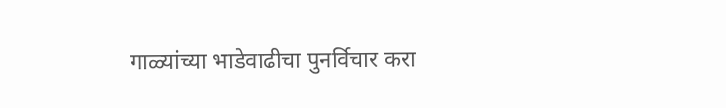गाळ्यांच्या भाडेवाढीचा पुनर्विचार करा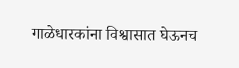गाळेधारकांना विश्वासात घेऊनच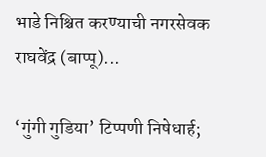भाडे निश्चित करण्याची नगरसेवक राघवेंद्र (बाप्पू)...

‘गुंगी गुडिया’ टिप्पणी निषेधार्ह;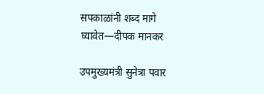सपकाळांनी शब्द मागे घ्यावेत—दीपक मानकर

उपमुख्यमंत्री सुनेत्रा पवार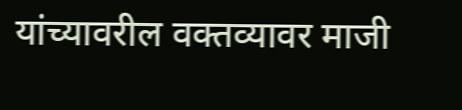यांच्यावरील वक्तव्यावर माजी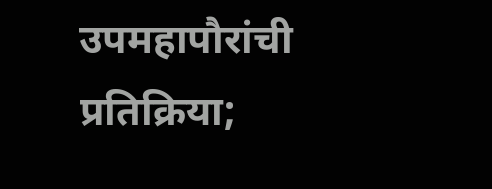उपमहापौरांची प्रतिक्रिया;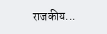राजकीय...